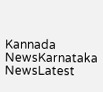Kannada NewsKarnataka NewsLatest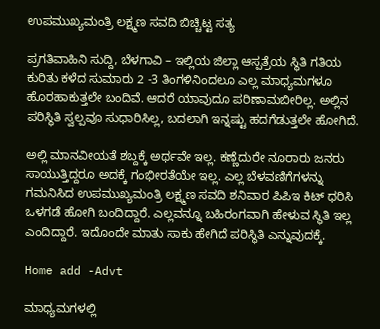ಉಪಮುಖ್ಯಮಂತ್ರಿ ಲಕ್ಷ್ಮಣ ಸವದಿ ಬಿಚ್ಚಿಟ್ಟ ಸತ್ಯ

ಪ್ರಗತಿವಾಹಿನಿ ಸುದ್ದಿ, ಬೆಳಗಾವಿ – ಇಲ್ಲಿಯ ಜಿಲ್ಲಾ ಆಸ್ಪತ್ರೆಯ ಸ್ಥಿತಿ ಗತಿಯ ಕುರಿತು ಕಳೆದ ಸುಮಾರು 2 -3 ತಿಂಗಳಿನಿಂದಲೂ ಎಲ್ಲ ಮಾಧ್ಯಮಗಳೂ ಹೊರಹಾಕುತ್ತಲೇ ಬಂದಿವೆ. ಆದರೆ ಯಾವುದೂ ಪರಿಣಾಮಬೀರಿಲ್ಲ. ಅಲ್ಲಿನ ಪರಿಸ್ಥಿತಿ ಸ್ವಲ್ಪವೂ ಸುಧಾರಿಸಿಲ್ಲ, ಬದಲಾಗಿ ಇನ್ನಷ್ಟು ಹದಗೆಡುತ್ತಲೇ ಹೋಗಿದೆ.

ಅಲ್ಲಿ ಮಾನವೀಯತೆ ಶಬ್ದಕ್ಕೆ ಅರ್ಥವೇ ಇಲ್ಲ. ಕಣ್ಣೆದುರೇ ನೂರಾರು ಜನರು ಸಾಯುತ್ತಿದ್ದರೂ ಅದಕ್ಕೆ ಗಂಭೀರತೆಯೇ ಇಲ್ಲ. ಎಲ್ಲ ಬೆಳವಣಿಗೆಗಳನ್ನು ಗಮನಿಸಿದ ಉಪಮುಖ್ಯಮಂತ್ರಿ ಲಕ್ಷ್ಮಣ ಸವದಿ ಶನಿವಾರ ಪಿಪಿಇ ಕಿಟ್ ಧರಿಸಿ ಒಳಗಡೆ ಹೋಗಿ ಬಂದಿದ್ದಾರೆ. ಎಲ್ಲವನ್ನೂ ಬಹಿರಂಗವಾಗಿ ಹೇಳುವ ಸ್ಥಿತಿ ಇಲ್ಲ ಎಂದಿದ್ದಾರೆ. ಇದೊಂದೇ ಮಾತು ಸಾಕು ಹೇಗಿದೆ ಪರಿಸ್ಥಿತಿ ಎನ್ನುವುದಕ್ಕೆ.

Home add -Advt

ಮಾಧ್ಯಮಗಳಲ್ಲಿ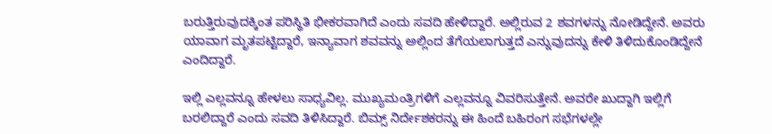ಬರುತ್ತಿರುವುದಕ್ಕಿಂತ ಪರಿಸ್ಥಿತಿ ಭೀಕರವಾಗಿದೆ ಎಂದು ಸವದಿ ಹೇಳಿದ್ದಾರೆ. ಅಲ್ಲಿರುವ 2 ಶವಗಳನ್ನು ನೋಡಿದ್ದೇನೆ. ಅವರು ಯಾವಾಗ ಮೃತಪಟ್ಟಿದ್ದಾರೆ, ಇನ್ಯಾವಾಗ ಶವವನ್ನು ಅಲ್ಲಿಂದ ತೆಗೆಯಲಾಗುತ್ತದೆ ಎನ್ನುವುದನ್ನು ಕೇಳಿ ತಿಳಿದುಕೊಂಡಿದ್ದೇನೆ ಎಂದಿದ್ದಾರೆ.

ಇಲ್ಲಿ ಎಲ್ಲವನ್ನೂ ಹೇಳಲು ಸಾಧ್ಯವಿಲ್ಲ. ಮುಖ್ಯಮಂತ್ರಿಗಳಿಗೆ ಎಲ್ಲವನ್ನೂ ವಿವರಿಸುತ್ತೇನೆ. ಅವರೇ ಖುದ್ದಾಗಿ ಇಲ್ಲಿಗೆ ಬರಲಿದ್ದಾರೆ ಎಂದು ಸವದಿ ತಿಳಿಸಿದ್ದಾರೆ. ಬಿಮ್ಸ್ ನಿರ್ದೇಶಕರನ್ನು ಈ ಹಿಂದೆ ಬಹಿರಂಗ ಸಭೆಗಳಲ್ಲೇ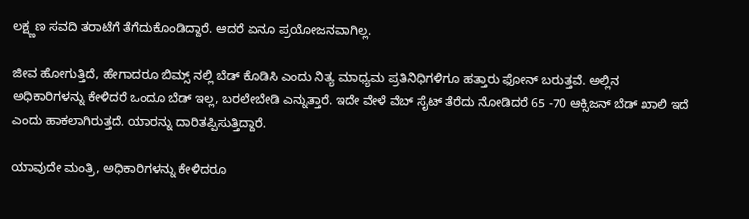ಲಕ್ಷ್ಣಣ ಸವದಿ ತರಾಟೆಗೆ ತೆಗೆದುಕೊಂಡಿದ್ದಾರೆ. ಆದರೆ ಏನೂ ಪ್ರಯೋಜನವಾಗಿಲ್ಲ.

ಜೀವ ಹೋಗುತ್ತಿದೆ, ಹೇಗಾದರೂ ಬಿಮ್ಸ್ ನಲ್ಲಿ ಬೆಡ್ ಕೊಡಿಸಿ ಎಂದು ನಿತ್ಯ ಮಾಧ್ಯಮ ಪ್ರತಿನಿಧಿಗಳಿಗೂ ಹತ್ತಾರು ಫೋನ್ ಬರುತ್ತವೆ. ಅಲ್ಲಿನ ಅಧಿಕಾರಿಗಳನ್ನು ಕೇಳಿದರೆ ಒಂದೂ ಬೆಡ್ ಇಲ್ಲ, ಬರಲೇಬೇಡಿ ಎನ್ನುತ್ತಾರೆ. ಇದೇ ವೇಳೆ ವೆಬ್ ಸೈಟ್ ತೆರೆದು ನೋಡಿದರೆ 65 -70 ಆಕ್ಸಿಜನ್ ಬೆಡ್ ಖಾಲಿ ಇದೆ ಎಂದು ಹಾಕಲಾಗಿರುತ್ತದೆ. ಯಾರನ್ನು ದಾರಿತಪ್ಪಿಸುತ್ತಿದ್ದಾರೆ.

ಯಾವುದೇ ಮಂತ್ರಿ, ಅಧಿಕಾರಿಗಳನ್ನು ಕೇಳಿದರೂ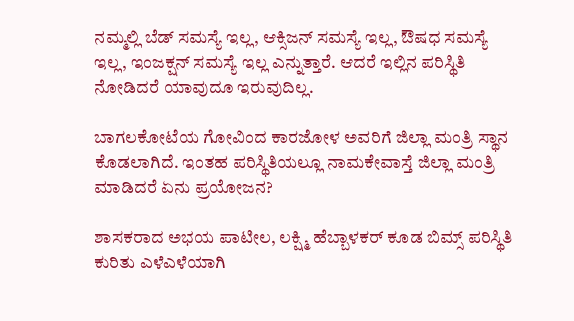ನಮ್ಮಲ್ಲಿ ಬೆಡ್ ಸಮಸ್ಯೆ ಇಲ್ಲ, ಆಕ್ಸಿಜನ್ ಸಮಸ್ಯೆ ಇಲ್ಲ, ಔಷಧ ಸಮಸ್ಯೆ ಇಲ್ಲ, ಇಂಜಕ್ಷನ್ ಸಮಸ್ಯೆ ಇಲ್ಲ ಎನ್ನುತ್ತಾರೆ. ಆದರೆ ಇಲ್ಲಿನ ಪರಿಸ್ಥಿತಿ ನೋಡಿದರೆ ಯಾವುದೂ ಇರುವುದಿಲ್ಲ.

ಬಾಗಲಕೋಟೆಯ ಗೋವಿಂದ ಕಾರಜೋಳ ಅವರಿಗೆ ಜಿಲ್ಲಾ ಮಂತ್ರಿ ಸ್ಥಾನ ಕೊಡಲಾಗಿದೆ. ಇಂತಹ ಪರಿಸ್ಥಿತಿಯಲ್ಲೂ ನಾಮಕೇವಾಸ್ತೆ ಜಿಲ್ಲಾ ಮಂತ್ರಿ ಮಾಡಿದರೆ ಏನು ಪ್ರಯೋಜನ?

ಶಾಸಕರಾದ ಅಭಯ ಪಾಟೀಲ, ಲಕ್ಷ್ಮಿ ಹೆಬ್ಬಾಳಕರ್ ಕೂಡ ಬಿಮ್ಸ್ ಪರಿಸ್ಥಿತಿ ಕುರಿತು ಎಳೆಎಳೆಯಾಗಿ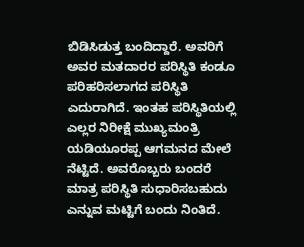ಬಿಡಿಸಿಡುತ್ತ ಬಂದಿದ್ದಾರೆ. ಅವರಿಗೆ ಅವರ ಮತದಾರರ ಪರಿಸ್ಥಿತಿ ಕಂಡೂ ಪರಿಹರಿಸಲಾಗದ ಪರಿಸ್ಥಿತಿ ಎದುರಾಗಿದೆ. ಇಂತಹ ಪರಿಸ್ಥಿತಿಯಲ್ಲಿ ಎಲ್ಲರ ನಿರೀಕ್ಷೆ ಮುಖ್ಯಮಂತ್ರಿ ಯಡಿಯೂರಪ್ಪ ಆಗಮನದ ಮೇಲೆ ನೆಟ್ಟಿದೆ. ಅವರೊಬ್ಬರು ಬಂದರೆ ಮಾತ್ರ ಪರಿಸ್ಥಿತಿ ಸುಧಾರಿಸಬಹುದು ಎನ್ನುವ ಮಟ್ಟಿಗೆ ಬಂದು ನಿಂತಿದೆ.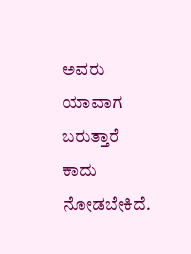ಅವರು ಯಾವಾಗ ಬರುತ್ತಾರೆ ಕಾದು ನೋಡಬೇಕಿದೆ.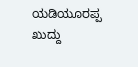ಯಡಿಯೂರಪ್ಪ ಖುದ್ದು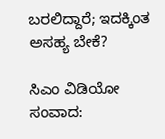ಬರಲಿದ್ದಾರೆ; ಇದಕ್ಕಿಂತ ಅಸಹ್ಯ ಬೇಕೆ?

ಸಿಎಂ ವಿಡಿಯೋ ಸಂವಾದ: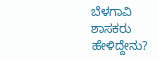ಬೆಳಗಾವಿ ಶಾಸಕರು ಹೇಳಿದ್ದೇನು?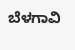ಬೆಳಗಾವಿ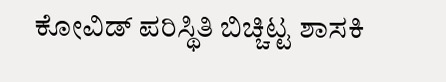ಕೋವಿಡ್ ಪರಿಸ್ಥಿತಿ ಬಿಚ್ಚಿಟ್ಟ ಶಾಸಕಿ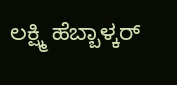ಲಕ್ಷ್ಮಿ ಹೆಬ್ಬಾಳ್ಕರ್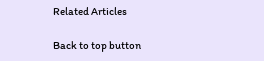Related Articles

Back to top button